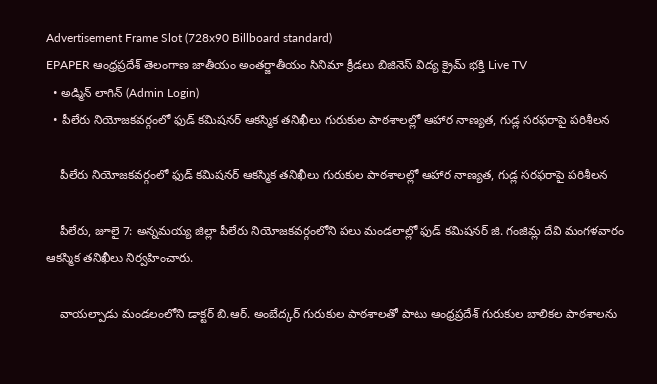Advertisement Frame Slot (728x90 Billboard standard)
EPAPER ఆంధ్రప్రదేశ్ తెలంగాణ జాతీయం అంతర్జాతీయం సినిమా క్రీడలు బిజినెస్ విద్య క్రైమ్ భక్తి Live TV
  • అడ్మిన్ లాగిన్ (Admin Login)
  • పీలేరు నియోజకవర్గంలో ఫుడ్ కమిషనర్ ఆకస్మిక తనిఖీలు గురుకుల పాఠశాలల్లో ఆహార నాణ్యత, గుడ్ల సరఫరాపై పరిశీలన

    పీలేరు నియోజకవర్గంలో ఫుడ్ కమిషనర్ ఆకస్మిక తనిఖీలు గురుకుల పాఠశాలల్లో ఆహార నాణ్యత, గుడ్ల సరఫరాపై పరిశీలన

    పీలేరు, జూలై 7: అన్నమయ్య జిల్లా పీలేరు నియోజకవర్గంలోని పలు మండలాల్లో ఫుడ్ కమిషనర్ జి. గంజిమ్ల దేవి మంగళవారం ఆకస్మిక తనిఖీలు నిర్వహించారు.

    వాయల్పాడు మండలంలోని డాక్టర్ బి.ఆర్. అంబేద్కర్ గురుకుల పాఠశాలతో పాటు ఆంధ్రప్రదేశ్ గురుకుల బాలికల పాఠశాలను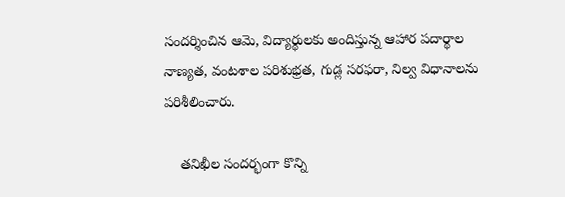సందర్శించిన ఆమె, విద్యార్థులకు అందిస్తున్న ఆహార పదార్థాల నాణ్యత, వంటశాల పరిశుభ్రత, గుడ్ల సరఫరా, నిల్వ విధానాలను పరిశీలించారు.

    తనిఖీల సందర్భంగా కొన్ని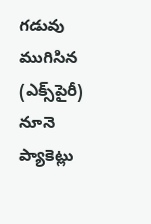గడువు ముగిసిన (ఎక్స్‌పైరీ) నూనె ప్యాకెట్లు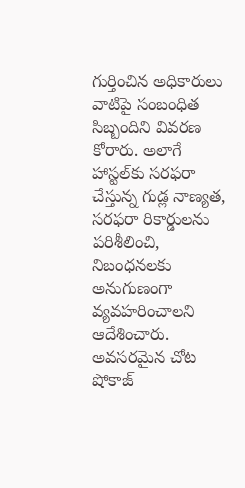గుర్తించిన అధికారులు వాటిపై సంబంధిత సిబ్బందిని వివరణ కోరారు. అలాగే హాస్టల్‌కు సరఫరా చేస్తున్న గుడ్ల నాణ్యత, సరఫరా రికార్డులను పరిశీలించి, నిబంధనలకు అనుగుణంగా వ్యవహరించాలని ఆదేశించారు. అవసరమైన చోట షోకాజ్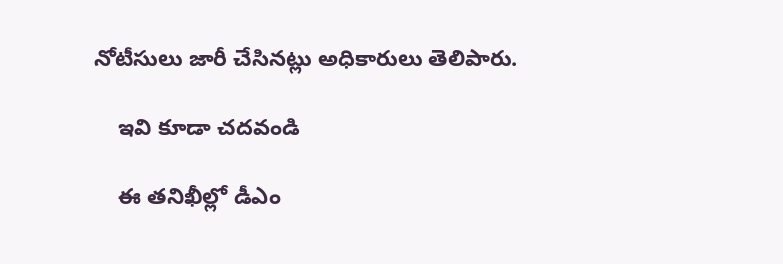నోటీసులు జారీ చేసినట్లు అధికారులు తెలిపారు.

    ఇవి కూడా చదవండి

    ఈ తనిఖీల్లో డీఎం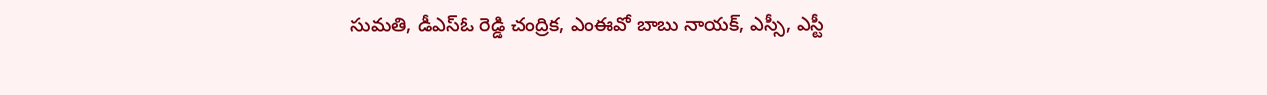సుమతి, డీఎస్ఓ రెడ్డి చంద్రిక, ఎంఈవో బాబు నాయక్, ఎస్సీ, ఎస్టీ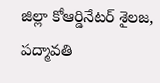జిల్లా కోఆర్డినేటర్ శైలజ, పద్మావతి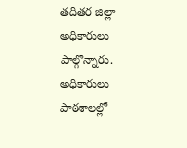తదితర జిల్లా అధికారులు పాల్గొన్నారు. అధికారులు పాఠశాలల్లో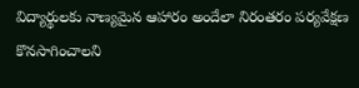విద్యార్థులకు నాణ్యమైన ఆహారం అందేలా నిరంతరం పర్యవేక్షణ కొనసాగించాలని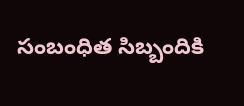సంబంధిత సిబ్బందికి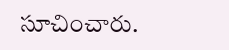సూచించారు.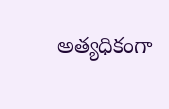అత్యధికంగా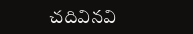చదివినవి